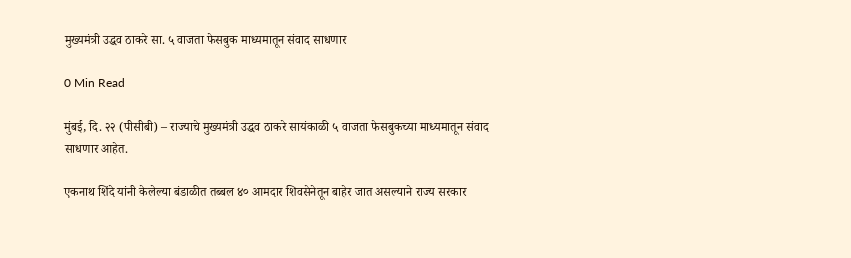मुख्यमंत्री उद्धव ठाकरे सा. ५ वाजता फेसबुक माध्यमातून संवाद साधणार

0 Min Read

मुंबई, दि. २२ (पीसीबी) – राज्याचे मुख्यमंत्री उद्धव ठाकरे सायंकाळी ५ वाजता फेसबुकच्या माध्यमातून संवाद साधणार आहेत.

एकनाथ शिंदे यांनी केलेल्या बंडाळीत तब्बल ४० आमदार शिवसेनेतून बाहेर जात असल्याने राज्य सरकार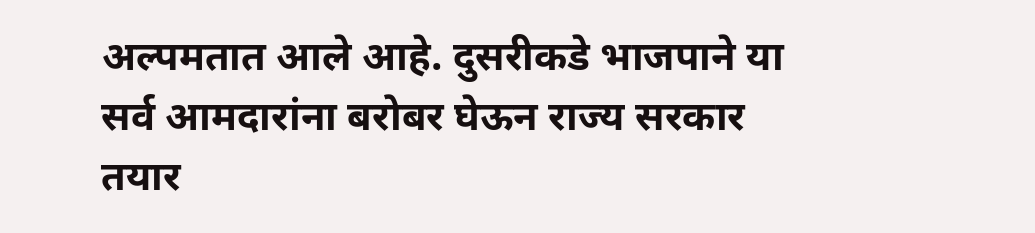अल्पमतात आले आहे. दुसरीकडे भाजपाने या सर्व आमदारांना बरोबर घेऊन राज्य सरकार तयार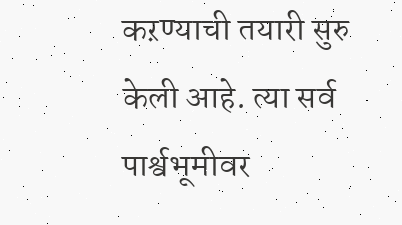कऱण्याची तयारी सुरु केली आहे. त्या सर्व पार्श्वभूमीवर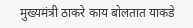मुख्यमंत्री ठाकरे काय बोलतात याकडे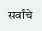सर्वांचे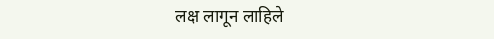लक्ष लागून लाहिले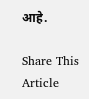आहे.

Share This Article